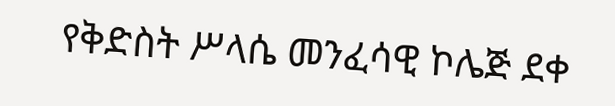የቅድስት ሥላሴ መንፈሳዊ ኮሌጅ ደቀ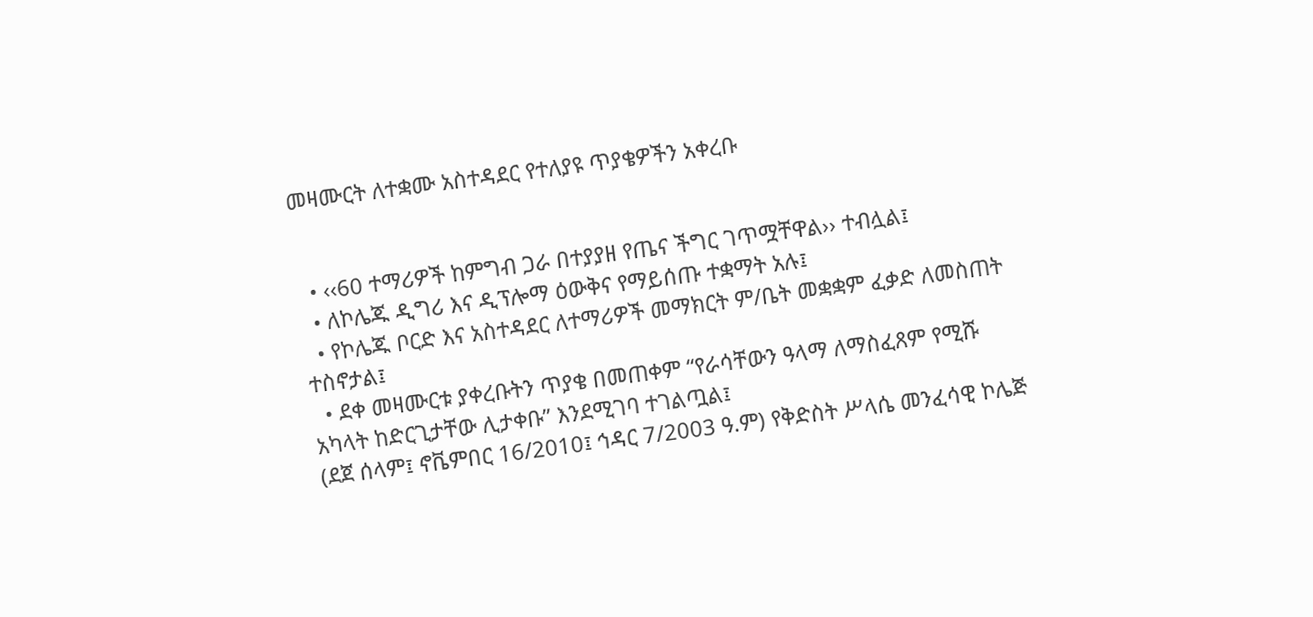መዛሙርት ለተቋሙ አስተዳደር የተለያዩ ጥያቄዎችን አቀረቡ


  • ‹‹60 ተማሪዎች ከምግብ ጋራ በተያያዘ የጤና ችግር ገጥሟቸዋል›› ተብሏል፤
  • ለኮሌጁ ዲግሪ እና ዲፕሎማ ዕውቅና የማይሰጡ ተቋማት አሉ፤
  • የኮሌጁ ቦርድ እና አስተዳደር ለተማሪዎች መማክርት ም/ቤት መቋቋም ፈቃድ ለመስጠት ተስኖታል፤
  • ደቀ መዛሙርቱ ያቀረቡትን ጥያቄ በመጠቀም “የራሳቸውን ዓላማ ለማስፈጸም የሚሹ አካላት ከድርጊታቸው ሊታቀቡ” እንደሚገባ ተገልጧል፤
(ደጀ ሰላም፤ ኖቬምበር 16/2010፤ ኅዳር 7/2003 ዓ.ም) የቅድስት ሥላሴ መንፈሳዊ ኮሌጅ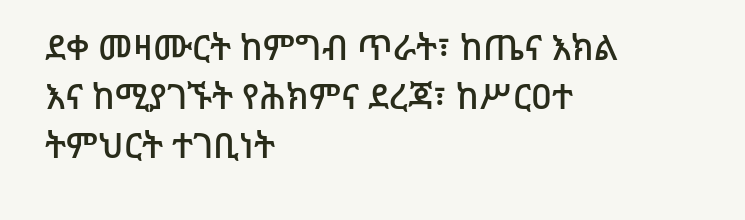ደቀ መዛሙርት ከምግብ ጥራት፣ ከጤና እክል እና ከሚያገኙት የሕክምና ደረጃ፣ ከሥርዐተ ትምህርት ተገቢነት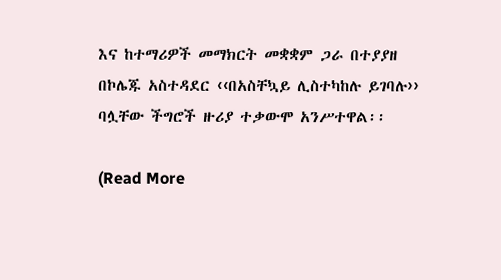እና ከተማሪዎች መማክርት መቋቋም ጋራ በተያያዘ በኮሌጁ አስተዳደር ‹‹በአስቸኳይ ሊስተካከሉ ይገባሉ›› ባሏቸው ችግሮች ዙሪያ ተቃውሞ አንሥተዋል፡፡

(Read More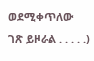ወደሚቀጥለው ገጽ ይዞራል . . . . .)